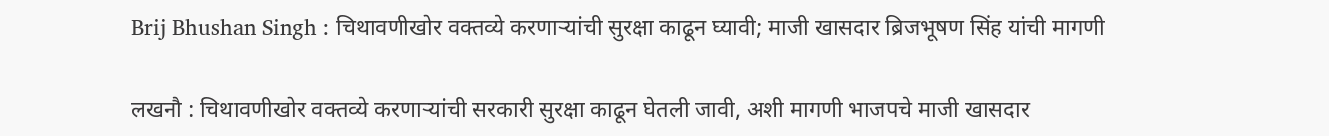Brij Bhushan Singh : चिथावणीखोर वक्तव्ये करणाऱ्यांची सुरक्षा काढून घ्यावी; माजी खासदार ब्रिजभूषण सिंह यांची मागणी

लखनौ : चिथावणीखोर वक्तव्ये करणाऱ्यांची सरकारी सुरक्षा काढून घेतली जावी, अशी मागणी भाजपचे माजी खासदार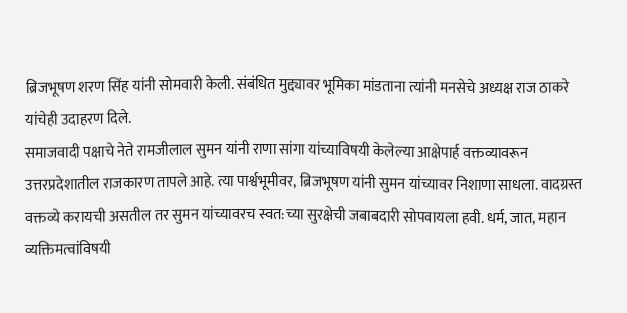ब्रिजभूषण शरण सिंह यांनी सोमवारी केली. संबंधित मुद्द्यावर भूमिका मांडताना त्यांनी मनसेचे अध्यक्ष राज ठाकरे यांचेही उदाहरण दिले.
समाजवादी पक्षाचे नेते रामजीलाल सुमन यांनी राणा सांगा यांच्याविषयी केलेल्या आक्षेपार्ह वक्तव्यावरून उत्तरप्रदेशातील राजकारण तापले आहे. त्या पार्श्वभूमीवर, ब्रिजभूषण यांनी सुमन यांच्यावर निशाणा साधला. वादग्रस्त वक्तव्ये करायची असतील तर सुमन यांच्यावरच स्वत:च्या सुरक्षेची जबाबदारी सोपवायला हवी. धर्म, जात, महान व्यक्तिमत्वांविषयी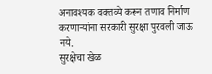अनावश्यक वक्तव्ये करून तणाव निर्माण करणाऱ्यांना सरकारी सुरक्षा पुरवली जाऊ नये.
सुरक्षेचा खेळ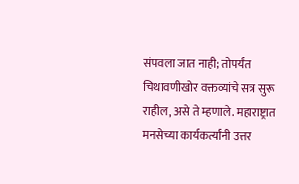संपवला जात नाही; तोपर्यंत चिथावणीखोर वक्तव्यांचे सत्र सुरू राहील, असे ते म्हणाले. महाराष्ट्रात मनसेच्या कार्यकर्त्यांनी उत्तर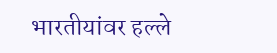भारतीयांवर हल्ले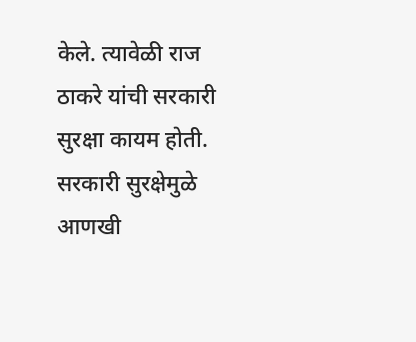केले. त्यावेळी राज ठाकरे यांची सरकारी सुरक्षा कायम होती. सरकारी सुरक्षेमुळे आणखी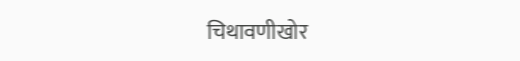चिथावणीखोर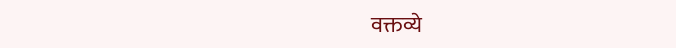वक्तव्ये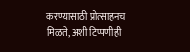करण्यासाठी प्रोत्साहनच मिळते, अशी टिप्पणीही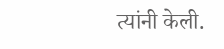त्यांनी केली.